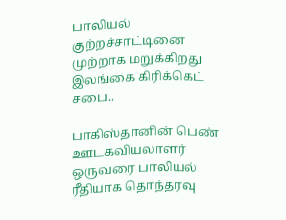பாலியல் குற்றச்சாட்டினை முற்றாக மறுக்கிறது இலங்கை கிரிக்கெட் சபை..

பாகிஸ்தானின் பெண் ஊடகவியலாளர் ஒருவரை பாலியல் ரீதியாக தொந்தரவு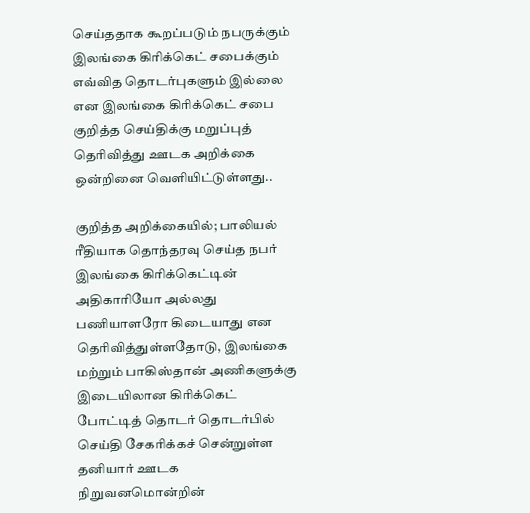செய்ததாக கூறப்படும் நபருக்கும் இலங்கை கிரிக்கெட் சபைக்கும் எவ்வித தொடர்புகளும் இல்லை என இலங்கை கிரிக்கெட் சபை குறித்த செய்திக்கு மறுப்புத் தெரிவித்து ஊடக அறிக்கை ஒன்றினை வெளியிட்டுள்ளது..

குறித்த அறிக்கையில்; பாலியல் ரீதியாக தொந்தரவு செய்த நபர் இலங்கை கிரிக்கெட்டின் அதிகாரியோ அல்லது பணியாளரோ கிடையாது என தெரிவித்துள்ளதோடு, இலங்கை மற்றும் பாகிஸ்தான் அணிகளுக்கு இடையிலான கிரிக்கெட் போட்டித் தொடர் தொடர்பில் செய்தி சேகரிக்கச் சென்றுள்ள தனியார் ஊடக நிறுவனமொன்றின்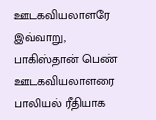ஊடகவியலாளரே இவ்வாறு, பாகிஸ்தான் பெண் ஊடகவியலாளரை பாலியல் ரீதியாக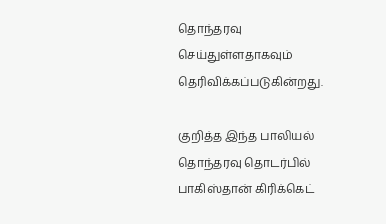தொந்தரவு செய்துள்ளதாகவும் தெரிவிக்கப்படுகின்றது.

குறித்த இந்த பாலியல் தொந்தரவு தொடர்பில் பாகிஸ்தான் கிரிக்கெட்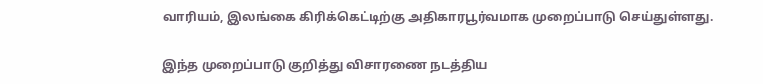வாரியம், இலங்கை கிரிக்கெட்டிற்கு அதிகாரபூர்வமாக முறைப்பாடு செய்துள்ளது.

இந்த முறைப்பாடு குறித்து விசாரணை நடத்திய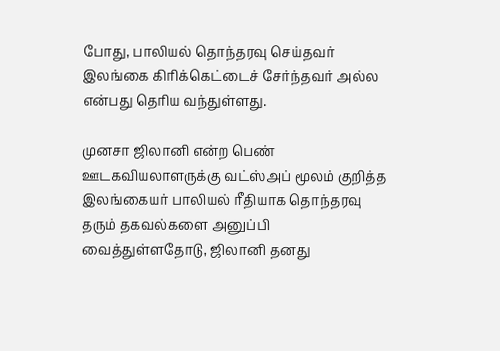போது, பாலியல் தொந்தரவு செய்தவர் இலங்கை கிரிக்கெட்டைச் சேர்ந்தவர் அல்ல என்பது தெரிய வந்துள்ளது.

முனசா ஜிலானி என்ற பெண் ஊடகவியலாளருக்கு வட்ஸ்அப் மூலம் குறித்த இலங்கையர் பாலியல் ரீதியாக தொந்தரவு தரும் தகவல்களை அனுப்பி வைத்துள்ளதோடு, ஜிலானி தனது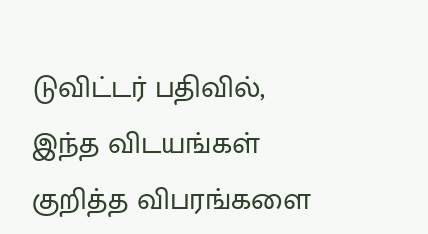டுவிட்டர் பதிவில், இந்த விடயங்கள் குறித்த விபரங்களை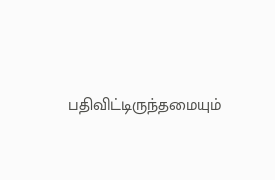பதிவிட்டிருந்தமையும்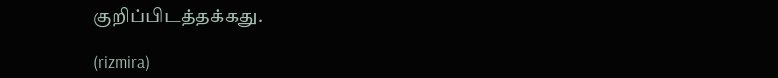குறிப்பிடத்தக்கது.

(rizmira)